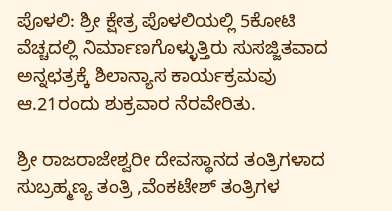ಪೊಳಲಿ: ಶ್ರೀ ಕ್ಷೇತ್ರ ಪೊಳಲಿಯಲ್ಲಿ 5ಕೋಟಿ ವೆಚ್ಚದಲ್ಲಿ ನಿರ್ಮಾಣಗೊಳ್ಳುತ್ತಿರು ಸುಸಜ್ಜಿತವಾದ ಅನ್ನಛತ್ರಕ್ಕೆ ಶಿಲಾನ್ಯಾಸ ಕಾರ್ಯಕ್ರಮವು ಆ.21ರಂದು ಶುಕ್ರವಾರ ನೆರವೇರಿತು.

ಶ್ರೀ ರಾಜರಾಜೇಶ್ವರೀ ದೇವಸ್ಥಾನದ ತಂತ್ರಿಗಳಾದ ಸುಬ್ರಹ್ಮಣ್ಯ ತಂತ್ರಿ ,ವೆಂಕಟೇಶ್‌ ತಂತ್ರಿಗಳ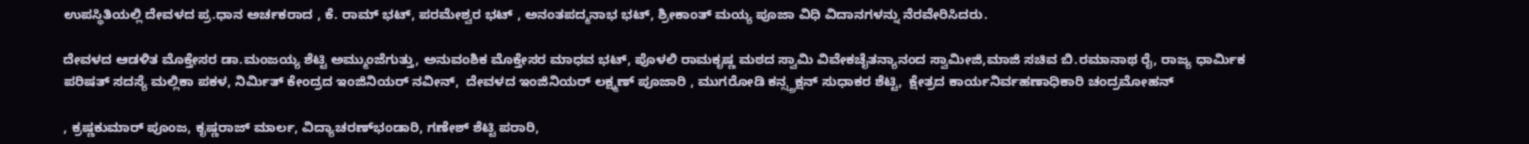ಉಪಸ್ಥಿತಿಯಲ್ಲಿ ದೇವಳದ ಪ್ರ.ಧಾನ ಅರ್ಚಕರಾದ , ಕೆ. ರಾಮ್‌ ಭಟ್‌, ಪರಮೇಶ್ವರ ಭಟ್‌ , ಅನಂತಪದ್ಮನಾಭ ಭಟ್‌, ಶ್ರೀಕಾಂತ್‌ ಮಯ್ಯ ಪೂಜಾ ವಿಧಿ ವಿದಾನಗಳನ್ನು ನೆರವೇರಿಸಿದರು.

ದೇವಳದ ಆಡಳಿತ ಮೊಕ್ತೇಸರ ಡಾ.ಮಂಜಯ್ಯ ಶೆಟ್ಟಿ ಅಮ್ಮುಂಜೆಗುತ್ತು, ಅನುವಂಶಿಕ ಮೊಕ್ತೇಸರ ಮಾಧವ ಭಟ್‌, ಪೊಳಲಿ ರಾಮಕೃಷ್ಣ ಮಠದ ಸ್ವಾಮಿ ವಿವೇಕಚೈತನ್ಯಾನಂದ ಸ್ವಾಮೀಜಿ,ಮಾಜಿ ಸಚಿವ ಬಿ.ರಮಾನಾಥ ರೈ, ರಾಜ್ಯ ಧಾರ್ಮಿಕ ಪರಿಷತ್ ಸದಸ್ಯೆ ಮಲ್ಲಿಕಾ ಪಕಳ, ನಿರ್ಮಿತ್‌ ಕೇಂದ್ರದ ಇಂಜಿನಿಯರ್ ನವೀನ್‌,  ದೇವಳದ ಇಂಜಿನಿಯರ್ ಲಕ್ಷ್ಮಣ್ ಪೂಜಾರಿ , ಮುಗರೋಡಿ ಕನ್ಸ್ತ್ರಕ್ಷನ್‌ ಸುಧಾಕರ ಶೆಟ್ಟಿ,  ಕ್ಷೇತ್ರದ ಕಾರ್ಯನಿರ್ವಹಣಾಧಿಕಾರಿ ಚಂದ್ರಮೋಹನ್‌

, ಕ್ರಷ್ಣಕುಮಾರ್‌ ಪೂಂಜ, ಕೃಷ್ಣರಾಜ್‌ ಮಾರ್ಲ, ವಿದ್ಯಾಚರಣ್‌ಭಂಡಾರಿ, ಗಣೇಶ್‌ ಶೆಟ್ಟಿ ಪರಾರಿ,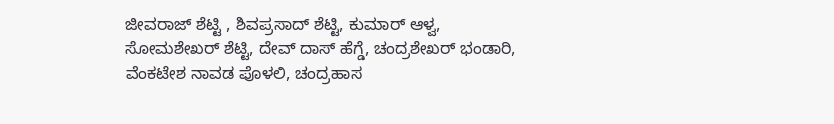ಜೀವರಾಜ್‌ ಶೆಟ್ಟಿ , ಶಿವಪ್ರಸಾದ್‌ ಶೆಟ್ಟಿ, ಕುಮಾರ್‌ ಆಳ್ವ, ಸೋಮಶೇಖರ್ ಶೆಟ್ಟಿ, ದೇವ್‌ ದಾಸ್‌ ಹೆಗ್ಡೆ, ಚಂದ್ರಶೇಖರ್‌ ಭಂಡಾರಿ, ವೆಂಕಟೇಶ ನಾವಡ ಪೊಳಲಿ, ಚಂದ್ರಹಾಸ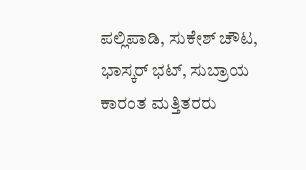ಪಲ್ಲಿಪಾಡಿ, ಸುಕೇಶ್ ಚೌಟ, ಭಾಸ್ಕರ್ ಭಟ್, ಸುಬ್ರಾಯ ಕಾರಂತ ಮತ್ತಿತರರು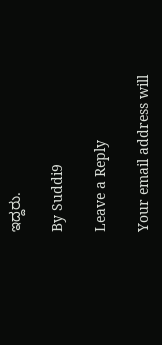ಇದ್ದರು.

By Suddi9

Leave a Reply

Your email address will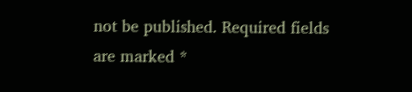not be published. Required fields are marked *